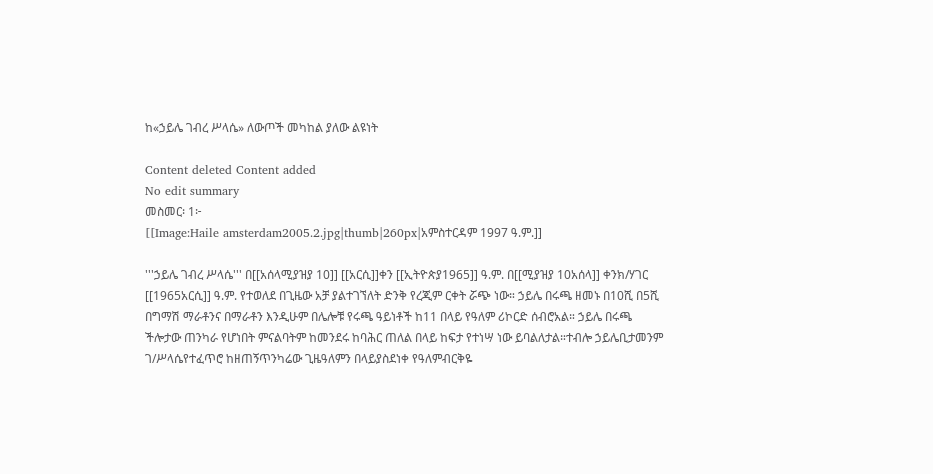ከ«ኃይሌ ገብረ ሥላሴ» ለውጦች መካከል ያለው ልዩነት

Content deleted Content added
No edit summary
መስመር፡ 1፦
[[Image:Haile amsterdam2005.2.jpg|thumb|260px|አምስተርዳም 1997 ዓ.ም.]]

'''ኃይሌ ገብረ ሥላሴ''' በ[[አሰላሚያዝያ 10]] [[አርሲ]]ቀን [[ኢትዮጵያ1965]] ዓ.ም. በ[[ሚያዝያ 10አሰላ]] ቀንክ/ሃገር [[1965አርሲ]] ዓ.ም. የተወለደ በጊዜው አቻ ያልተገኘለት ድንቅ የረጂም ርቀት ሯጭ ነው። ኃይሌ በሩጫ ዘመኑ በ10ሺ በ5ሺ በግማሽ ማራቶንና በማራቶን እንዲሁም በሌሎቹ የሩጫ ዓይነቶች ከ11 በላይ የዓለም ሪኮርድ ሰብሮአል። ኃይሌ በሩጫ ችሎታው ጠንካራ የሆነበት ምናልባትም ከመንደሩ ከባሕር ጠለል በላይ ከፍታ የተነሣ ነው ይባልለታል።ተብሎ ኃይሌቢታመንም ገ/ሥላሴየተፈጥሮ ከዘጠኝጥንካሬው ጊዜዓለምን በላይያስደነቀ የዓለምብርቅዬ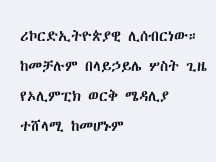ሪኮርድኢትዮጵያዊ ሊሰብርነው። ከመቻሉም በላይኃይሌ ሦስት ጊዜ የኦሊምፒክ ወርቅ ሜዳሊያ ተሸላሚ ከመሆኑም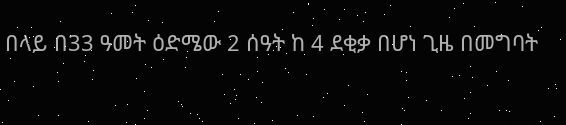በላይ በ33 ዓመት ዕድሜው 2 ሰዓት ከ 4 ደቂቃ በሆነ ጊዜ በመግባት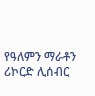የዓለምን ማራቶን ሪኮርድ ሊሰብር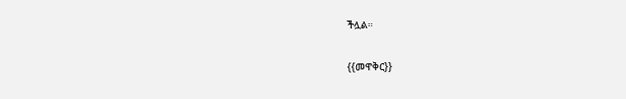ችሏል።

{{መዋቅር}}